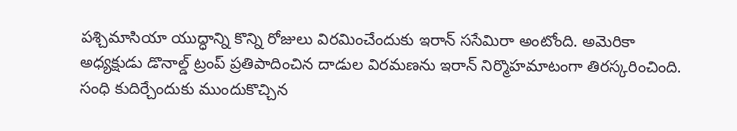పశ్చిమాసియా యుద్ధాన్ని కొన్ని రోజులు విరమించేందుకు ఇరాన్ ససేమిరా అంటోంది. అమెరికా అధ్యక్షుడు డొనాల్డ్ ట్రంప్ ప్రతిపాదించిన దాడుల విరమణను ఇరాన్ నిర్మొహమాటంగా తిరస్కరించింది. సంధి కుదిర్చేందుకు ముందుకొచ్చిన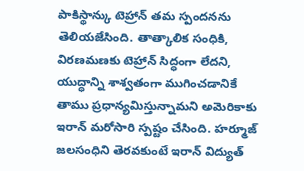పాకిస్థాన్కు టెహ్రాన్ తమ స్పందనను తెలియజేసింది. తాత్కాలిక సంధికి, విరణమణకు టెహ్రాన్ సిద్ధంగా లేదని, యుద్ధాన్ని శాశ్వతంగా ముగించడానికే తాము ప్రధాన్యమిస్తున్నామని అమెరికాకు ఇరాన్ మరోసారి స్పష్టం చేసింది. హర్మూజ్ జలసంధిని తెరవకుంటే ఇరాన్ విద్యుత్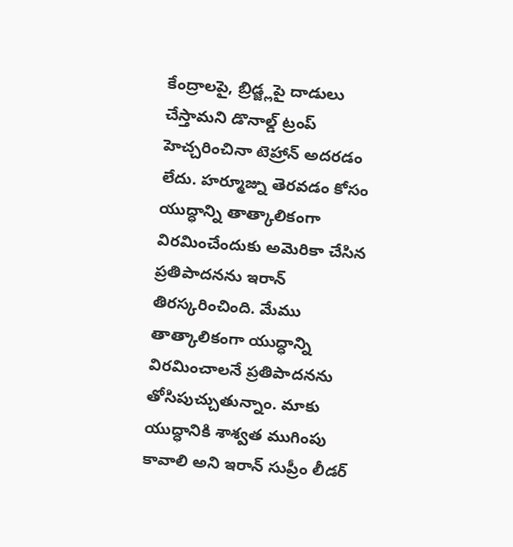కేంద్రాలపై, బ్రిడ్జ్లపై దాడులు చేస్తామని డొనాల్డ్ ట్రంప్ హెచ్చరించినా టెహ్రాన్ అదరడం లేదు. హర్మూజ్ను తెరవడం కోసం యుద్ధాన్ని తాత్కాలికంగా విరమించేందుకు అమెరికా చేసిన ప్రతిపాదనను ఇరాన్ తిరస్కరించింది. మేము తాత్కాలికంగా యుద్ధాన్ని విరమించాలనే ప్రతిపాదనను తోసిపుచ్చుతున్నాం. మాకు యుద్ధానికి శాశ్వత ముగింపు కావాలి అని ఇరాన్ సుప్రీం లీడర్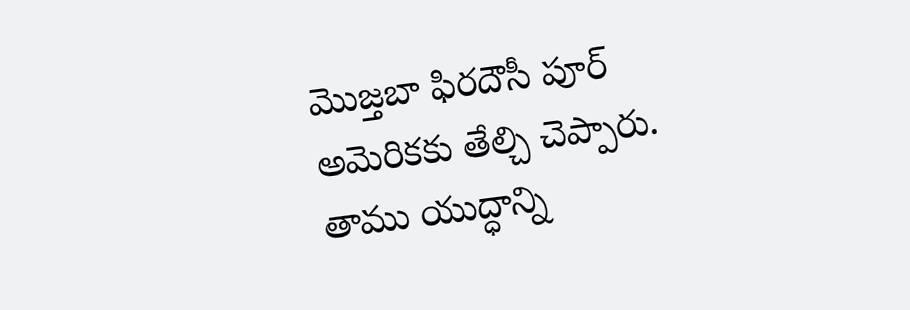మొజ్తబా ఫిరదౌసీ పూర్ అమెరికకు తేల్చి చెప్పారు. తాము యుద్ధాన్ని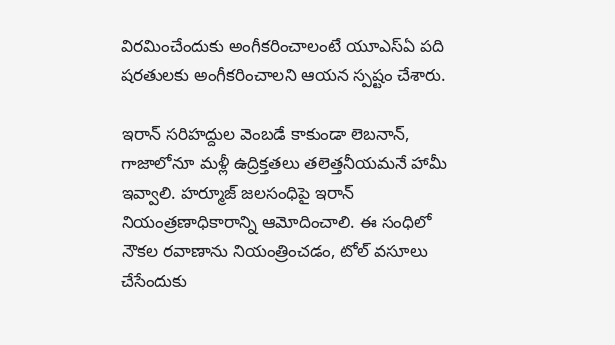విరమించేందుకు అంగీకరించాలంటే యూఎస్ఏ పది షరతులకు అంగీకరించాలని ఆయన స్పష్టం చేశారు.

ఇరాన్ సరిహద్దుల వెంబడే కాకుండా లెబనాన్, గాజాలోనూ మళ్లీ ఉద్రిక్తతలు తలెత్తనీయమనే హామీ ఇవ్వాలి. హర్మూజ్ జలసంధిపై ఇరాన్ నియంత్రణాధికారాన్ని ఆమోదించాలి. ఈ సంధిలో నౌకల రవాణాను నియంత్రించడం, టోల్ వసూలు చేసేందుకు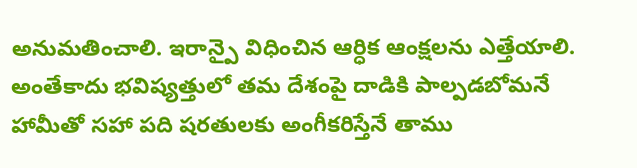అనుమతించాలి. ఇరాన్పై విధించిన ఆర్ధిక ఆంక్షలను ఎత్తేయాలి. అంతేకాదు భవిష్యత్తులో తమ దేశంపై దాడికి పాల్పడబోమనే హామీతో సహా పది షరతులకు అంగీకరిస్తేనే తాము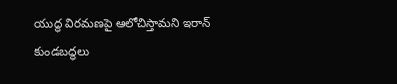యుద్ధ విరమణపై ఆలోచిస్తామని ఇరాన్ కుండబద్ధలు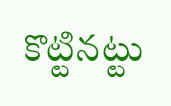కొట్టినట్టు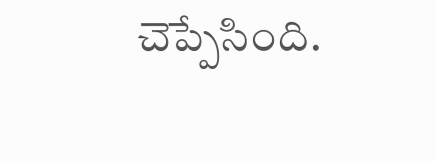చెప్పేసింది.